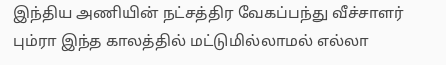இந்திய அணியின் நட்சத்திர வேகப்பந்து வீச்சாளர் பும்ரா இந்த காலத்தில் மட்டுமில்லாமல் எல்லா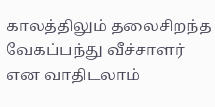காலத்திலும் தலைசிறந்த வேகப்பந்து வீச்சாளர் என வாதிடலாம்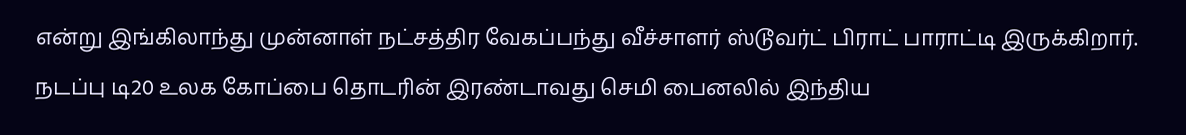என்று இங்கிலாந்து முன்னாள் நட்சத்திர வேகப்பந்து வீச்சாளர் ஸ்டூவர்ட் பிராட் பாராட்டி இருக்கிறார்.
நடப்பு டி20 உலக கோப்பை தொடரின் இரண்டாவது செமி பைனலில் இந்திய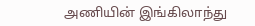அணியின் இங்கிலாந்து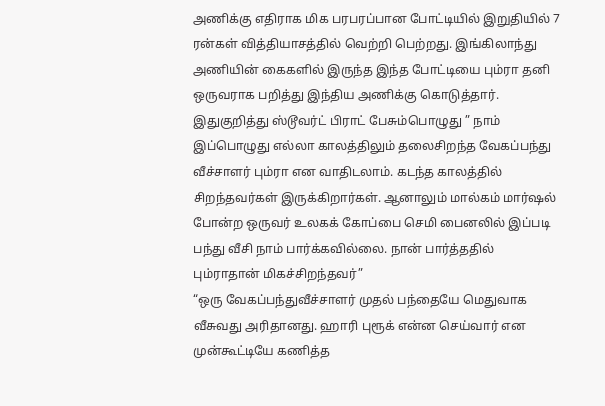அணிக்கு எதிராக மிக பரபரப்பான போட்டியில் இறுதியில் 7 ரன்கள் வித்தியாசத்தில் வெற்றி பெற்றது. இங்கிலாந்து அணியின் கைகளில் இருந்த இந்த போட்டியை பும்ரா தனி ஒருவராக பறித்து இந்திய அணிக்கு கொடுத்தார்.
இதுகுறித்து ஸ்டூவர்ட் பிராட் பேசும்பொழுது ” நாம் இப்பொழுது எல்லா காலத்திலும் தலைசிறந்த வேகப்பந்து வீச்சாளர் பும்ரா என வாதிடலாம். கடந்த காலத்தில் சிறந்தவர்கள் இருக்கிறார்கள். ஆனாலும் மால்கம் மார்ஷல் போன்ற ஒருவர் உலகக் கோப்பை செமி பைனலில் இப்படி பந்து வீசி நாம் பார்க்கவில்லை. நான் பார்த்ததில் பும்ராதான் மிகச்சிறந்தவர்”
“ஒரு வேகப்பந்துவீச்சாளர் முதல் பந்தையே மெதுவாக வீசுவது அரிதானது. ஹாரி புரூக் என்ன செய்வார் என முன்கூட்டியே கணித்த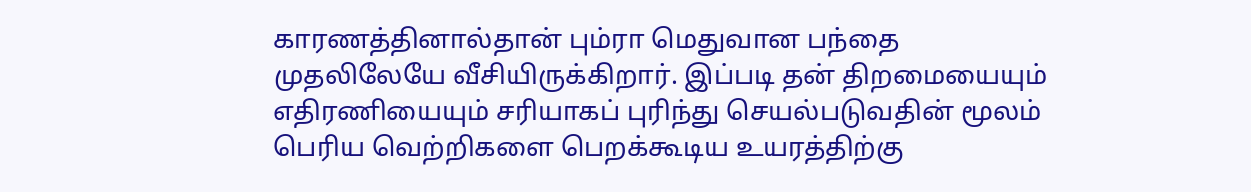காரணத்தினால்தான் பும்ரா மெதுவான பந்தை முதலிலேயே வீசியிருக்கிறார். இப்படி தன் திறமையையும் எதிரணியையும் சரியாகப் புரிந்து செயல்படுவதின் மூலம் பெரிய வெற்றிகளை பெறக்கூடிய உயரத்திற்கு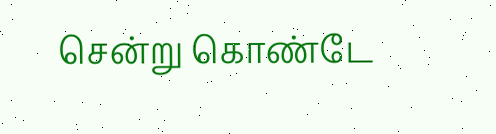சென்று கொண்டே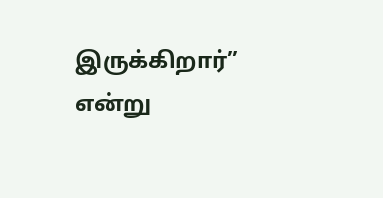இருக்கிறார்” என்று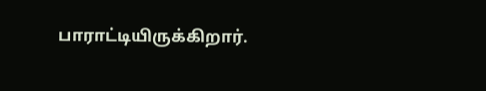பாராட்டியிருக்கிறார்.